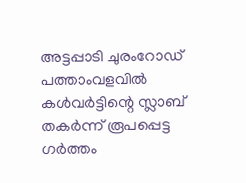അട്ടപ്പാടി ചുരംറോഡ് പത്താംവളവിൽ കൾവർട്ടിന്റെ സ്ലാബ് തകർന്ന് രൂപപ്പെട്ട ഗർത്തം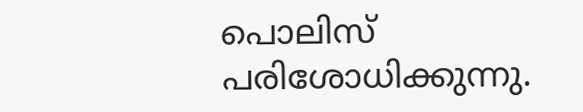പൊലിസ് പരിശോധിക്കുന്നു.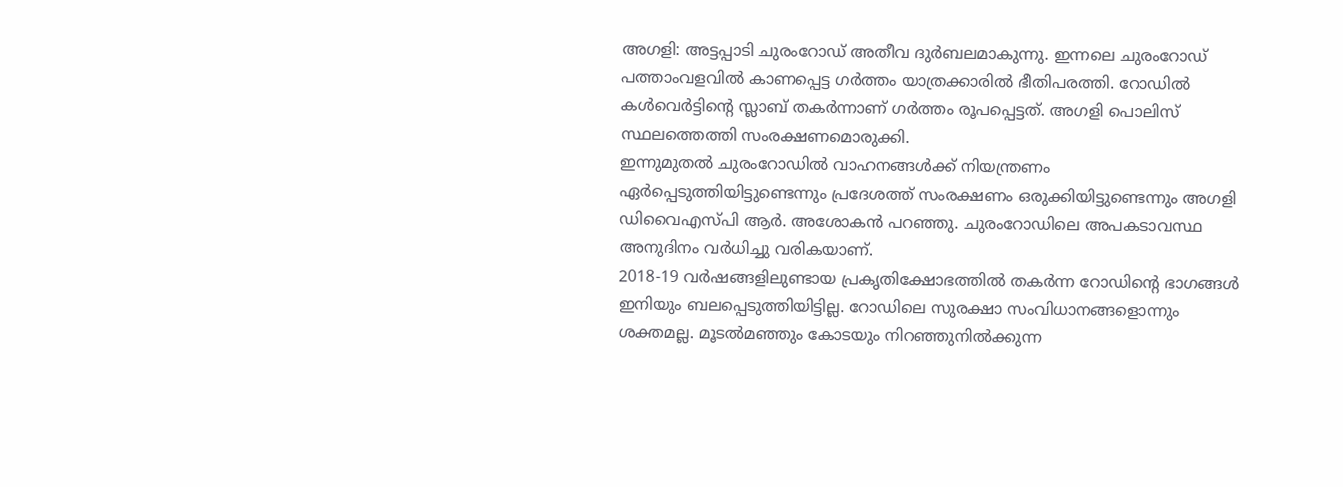അഗളി: അട്ടപ്പാടി ചുരംറോഡ് അതീവ ദുർബലമാകുന്നു. ഇന്നലെ ചുരംറോഡ് പത്താംവളവിൽ കാണപ്പെട്ട ഗർത്തം യാത്രക്കാരിൽ ഭീതിപരത്തി. റോഡിൽ കൾവെർട്ടിന്റെ സ്ലാബ് തകർന്നാണ് ഗർത്തം രൂപപ്പെട്ടത്. അഗളി പൊലിസ് സ്ഥലത്തെത്തി സംരക്ഷണമൊരുക്കി.
ഇന്നുമുതൽ ചുരംറോഡിൽ വാഹനങ്ങൾക്ക് നിയന്ത്രണം ഏർപ്പെടുത്തിയിട്ടുണ്ടെന്നും പ്രദേശത്ത് സംരക്ഷണം ഒരുക്കിയിട്ടുണ്ടെന്നും അഗളി ഡിവൈഎസ്പി ആർ. അശോകൻ പറഞ്ഞു. ചുരംറോഡിലെ അപകടാവസ്ഥ അനുദിനം വർധിച്ചു വരികയാണ്.
2018-19 വർഷങ്ങളിലുണ്ടായ പ്രകൃതിക്ഷോഭത്തിൽ തകർന്ന റോഡിന്റെ ഭാഗങ്ങൾ ഇനിയും ബലപ്പെടുത്തിയിട്ടില്ല. റോഡിലെ സുരക്ഷാ സംവിധാനങ്ങളൊന്നും ശക്തമല്ല. മൂടൽമഞ്ഞും കോടയും നിറഞ്ഞുനിൽക്കുന്ന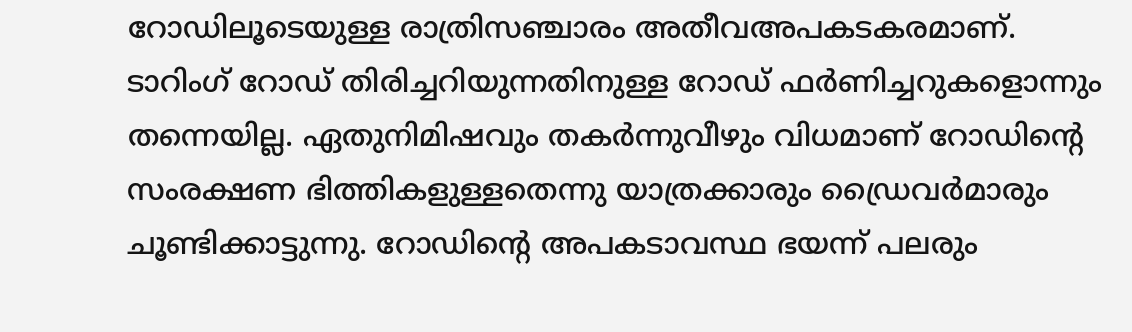റോഡിലൂടെയുള്ള രാത്രിസഞ്ചാരം അതീവഅപകടകരമാണ്.
ടാറിംഗ് റോഡ് തിരിച്ചറിയുന്നതിനുള്ള റോഡ് ഫർണിച്ചറുകളൊന്നും തന്നെയില്ല. ഏതുനിമിഷവും തകർന്നുവീഴും വിധമാണ് റോഡിന്റെ സംരക്ഷണ ഭിത്തികളുള്ളതെന്നു യാത്രക്കാരും ഡ്രൈവർമാരും ചൂണ്ടിക്കാട്ടുന്നു. റോഡിന്റെ അപകടാവസ്ഥ ഭയന്ന് പലരും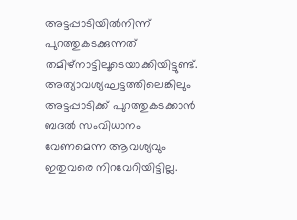അട്ടപ്പാടിയിൽനിന്ന് പുറത്തുകടക്കുന്നത് തമിഴ്നാട്ടിലൂടെയാക്കിയിട്ടുണ്ട്. അത്യാവശ്യഘട്ടത്തിലെങ്കിലും അട്ടപ്പാടിക്ക് പുറത്തുകടക്കാൻ ബദൽ സംവിധാനം വേണമെന്ന ആവശ്യവും ഇതുവരെ നിറവേറിയിട്ടില്ല.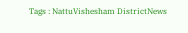Tags : NattuVishesham DistrictNews